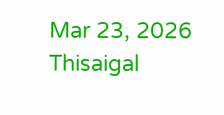Mar 23, 2026
Thisaigal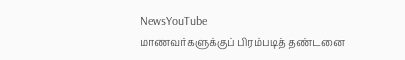NewsYouTube
மாணவர்களுக்குப் பிரம்படித் தண்டனை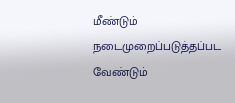மீண்டும் நடைமுறைப்படுத்தப்பட வேண்டும்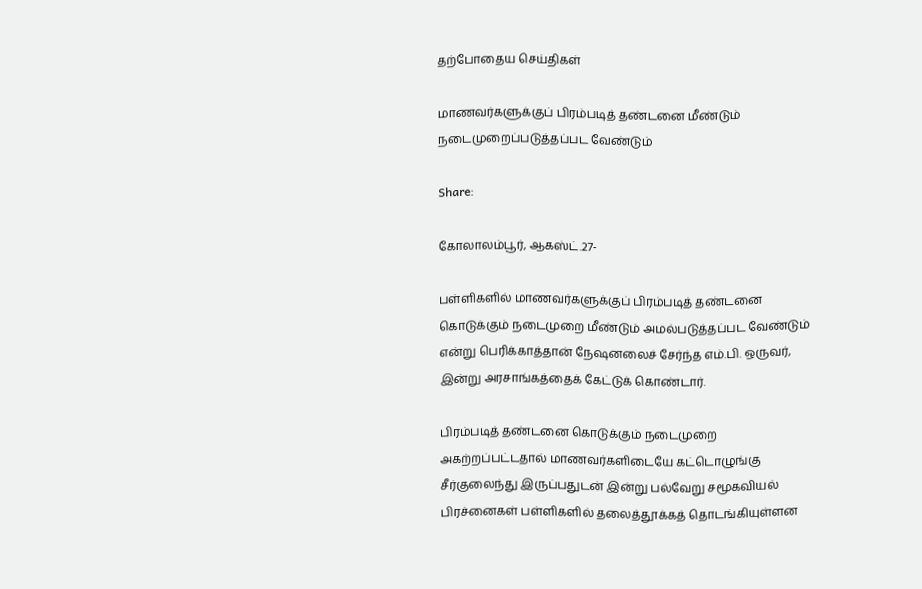தற்போதைய செய்திகள்

மாணவர்களுக்குப் பிரம்படித் தண்டனை மீண்டும் நடைமுறைப்படுத்தப்பட வேண்டும்

Share:

கோலாலம்பூர், ஆகஸ்ட்.27-

பள்ளிகளில் மாணவர்களுக்குப் பிரம்படித் தண்டனை கொடுக்கும் நடைமுறை மீண்டும் அமல்படுத்தப்பட வேண்டும் என்று பெரிக்காத்தான் நேஷனலைச் சேர்ந்த எம்.பி. ஒருவர், இன்று அரசாங்கத்தைக் கேட்டுக் கொண்டார்.

பிரம்படித் தண்டனை கொடுக்கும் நடைமுறை அகற்றப்பட்டதால் மாணவர்களிடையே கட்டொழுங்கு சீர்குலைந்து இருப்பதுடன் இன்று பல்வேறு சமூகவியல் பிரச்னைகள் பள்ளிகளில் தலைத்தூக்கத் தொடங்கியுள்ளன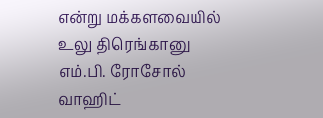என்று மக்களவையில் உலு திரெங்கானு எம்.பி. ரோசோல் வாஹிட்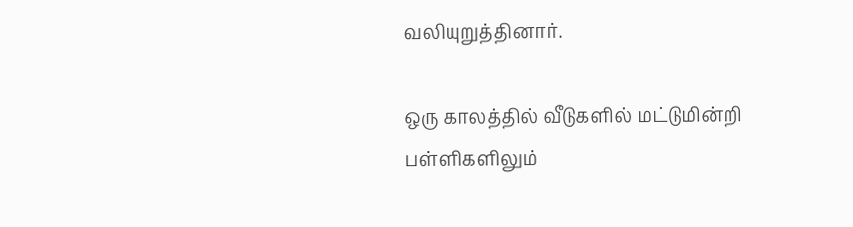வலியுறுத்தினார்.

ஒரு காலத்தில் வீடுகளில் மட்டுமின்றி பள்ளிகளிலும்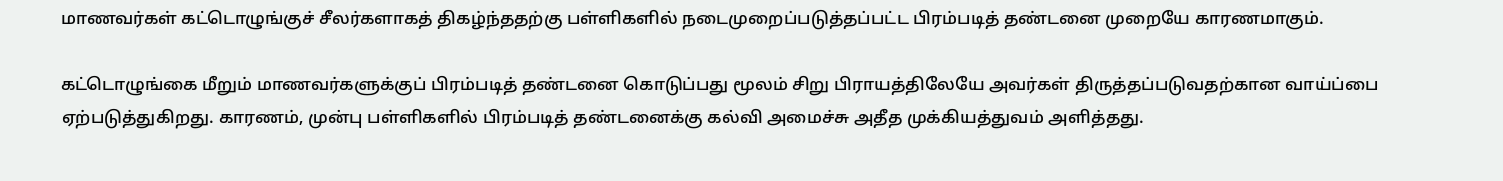மாணவர்கள் கட்டொழுங்குச் சீலர்களாகத் திகழ்ந்ததற்கு பள்ளிகளில் நடைமுறைப்படுத்தப்பட்ட பிரம்படித் தண்டனை முறையே காரணமாகும்.

கட்டொழுங்கை மீறும் மாணவர்களுக்குப் பிரம்படித் தண்டனை கொடுப்பது மூலம் சிறு பிராயத்திலேயே அவர்கள் திருத்தப்படுவதற்கான வாய்ப்பை ஏற்படுத்துகிறது. காரணம், முன்பு பள்ளிகளில் பிரம்படித் தண்டனைக்கு கல்வி அமைச்சு அதீத முக்கியத்துவம் அளித்தது.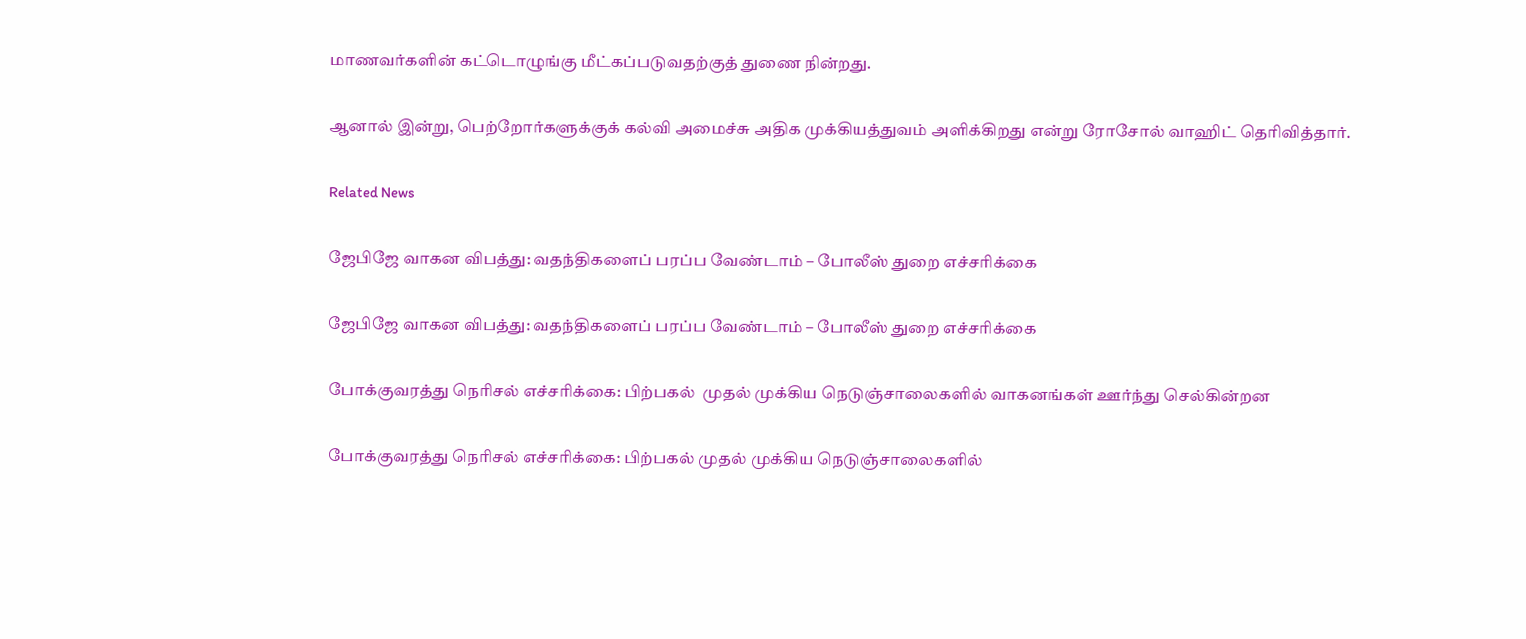மாணவர்களின் கட்டொழுங்கு மீட்கப்படுவதற்குத் துணை நின்றது.

ஆனால் இன்று, பெற்றோர்களுக்குக் கல்வி அமைச்சு அதிக முக்கியத்துவம் அளிக்கிறது என்று ரோசோல் வாஹிட் தெரிவித்தார்.

Related News

ஜேபிஜே வாகன விபத்து: வதந்திகளைப் பரப்ப வேண்டாம் – போலீஸ் துறை எச்சரிக்கை

ஜேபிஜே வாகன விபத்து: வதந்திகளைப் பரப்ப வேண்டாம் – போலீஸ் துறை எச்சரிக்கை

போக்குவரத்து நெரிசல் எச்சரிக்கை: பிற்பகல்  முதல் முக்கிய நெடுஞ்சாலைகளில் வாகனங்கள் ஊர்ந்து செல்கின்றன

போக்குவரத்து நெரிசல் எச்சரிக்கை: பிற்பகல் முதல் முக்கிய நெடுஞ்சாலைகளில்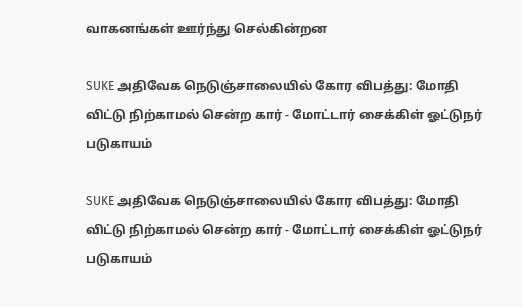வாகனங்கள் ஊர்ந்து செல்கின்றன

SUKE அதிவேக நெடுஞ்சாலையில் கோர விபத்து: மோதி விட்டு நிற்காமல் சென்ற கார் - மோட்டார் சைக்கிள் ஓட்டுநர் படுகாயம்

SUKE அதிவேக நெடுஞ்சாலையில் கோர விபத்து: மோதி விட்டு நிற்காமல் சென்ற கார் - மோட்டார் சைக்கிள் ஓட்டுநர் படுகாயம்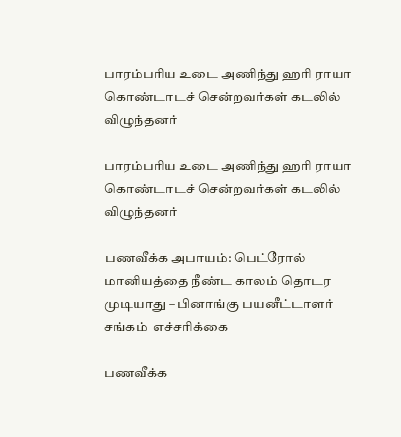பாரம்பரிய உடை அணிந்து ஹரி ராயா கொண்டாடச் சென்றவர்கள் கடலில் விழுந்தனர்

பாரம்பரிய உடை அணிந்து ஹரி ராயா கொண்டாடச் சென்றவர்கள் கடலில் விழுந்தனர்

பணவீக்க அபாயம்: பெட்ரோல் மானியத்தை நீண்ட காலம் தொடர முடியாது – பினாங்கு பயனீட்டாளர் சங்கம்  எச்சரிக்கை

பணவீக்க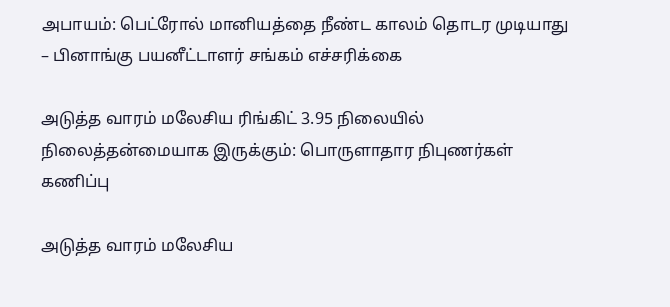அபாயம்: பெட்ரோல் மானியத்தை நீண்ட காலம் தொடர முடியாது – பினாங்கு பயனீட்டாளர் சங்கம் எச்சரிக்கை

அடுத்த வாரம் மலேசிய ரிங்கிட் 3.95 நிலையில் நிலைத்தன்மையாக இருக்கும்: பொருளாதார நிபுணர்கள் கணிப்பு

அடுத்த வாரம் மலேசிய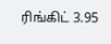ரிங்கிட் 3.95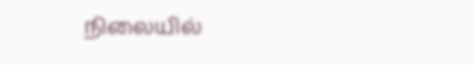நிலையில்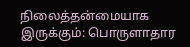நிலைத்தன்மையாக இருக்கும்: பொருளாதார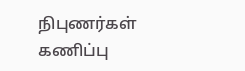நிபுணர்கள் கணிப்பு